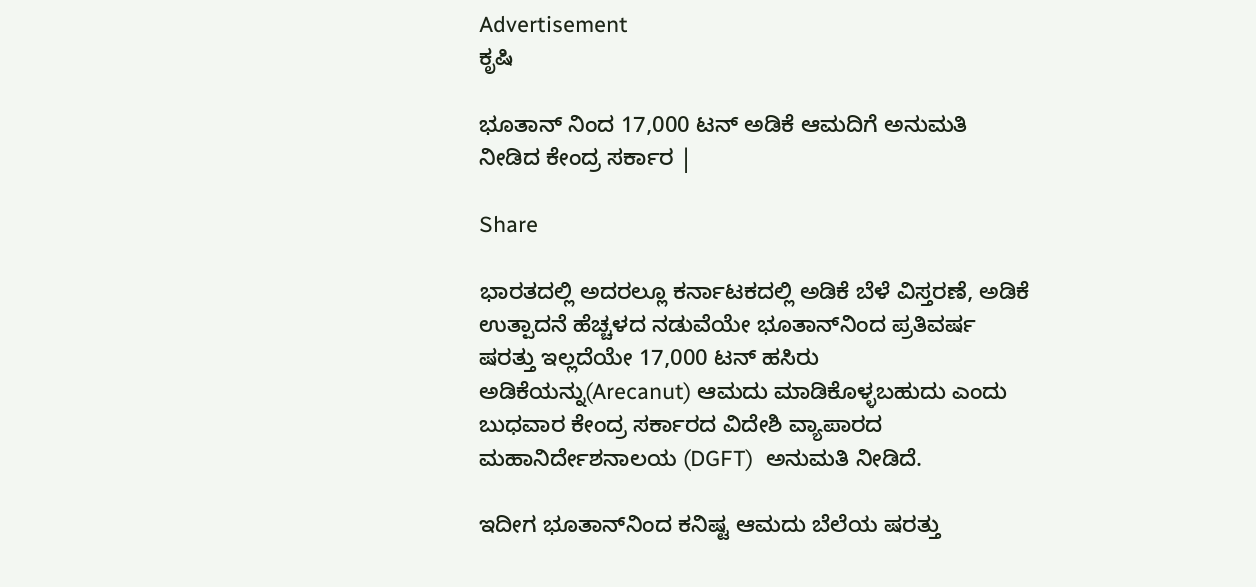Advertisement
ಕೃಷಿ

ಭೂತಾನ್‌ ನಿಂದ 17,000 ಟನ್ ಅಡಿಕೆ ಆಮದಿಗೆ ಅನುಮತಿ ನೀಡಿದ ಕೇಂದ್ರ ಸರ್ಕಾರ |

Share

ಭಾರತದಲ್ಲಿ ಅದರಲ್ಲೂ ಕರ್ನಾಟಕದಲ್ಲಿ ಅಡಿಕೆ ಬೆಳೆ ವಿಸ್ತರಣೆ, ಅಡಿಕೆ ಉತ್ಪಾದನೆ ಹೆಚ್ಚಳದ ನಡುವೆಯೇ ಭೂತಾನ್‌ನಿಂದ ಪ್ರತಿವರ್ಷ  ಷರತ್ತು ಇಲ್ಲದೆಯೇ 17,000 ಟನ್ ಹಸಿರು ಅಡಿಕೆಯನ್ನು(Arecanut) ಆಮದು ಮಾಡಿಕೊಳ್ಳಬಹುದು ಎಂದು ಬುಧವಾರ ಕೇಂದ್ರ ಸರ್ಕಾರದ ವಿದೇಶಿ ವ್ಯಾಪಾರದ ಮಹಾನಿರ್ದೇಶನಾಲಯ (DGFT)  ಅನುಮತಿ ನೀಡಿದೆ.

ಇದೀಗ ಭೂತಾನ್‌ನಿಂದ ಕನಿಷ್ಟ ಆಮದು ಬೆಲೆಯ ಷರತ್ತು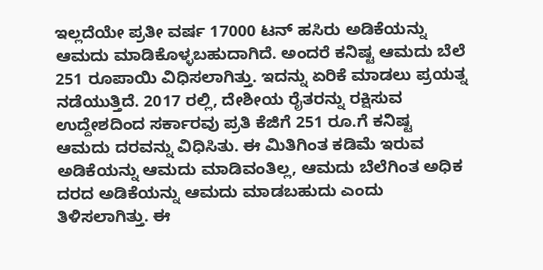ಇಲ್ಲದೆಯೇ ಪ್ರತೀ ವರ್ಷ 17000 ಟನ್‌ ಹಸಿರು ಅಡಿಕೆಯನ್ನು ಆಮದು ಮಾಡಿಕೊಳ್ಳಬಹುದಾಗಿದೆ. ಅಂದರೆ ಕನಿಷ್ಟ ಆಮದು ಬೆಲೆ 251 ರೂಪಾಯಿ ವಿಧಿಸಲಾಗಿತ್ತು. ಇದನ್ನು ಏರಿಕೆ ಮಾಡಲು ಪ್ರಯತ್ನ ನಡೆಯುತ್ತಿದೆ. 2017 ರಲ್ಲಿ, ದೇಶೀಯ ರೈತರನ್ನು ರಕ್ಷಿಸುವ ಉದ್ದೇಶದಿಂದ ಸರ್ಕಾರವು ಪ್ರತಿ ಕೆಜಿಗೆ 251 ರೂ.ಗೆ ಕನಿಷ್ಟ ಆಮದು ದರವನ್ನು ವಿಧಿಸಿತು. ಈ ಮಿತಿಗಿಂತ ಕಡಿಮೆ ಇರುವ ಅಡಿಕೆಯನ್ನು ಆಮದು ಮಾಡಿವಂತಿಲ್ಲ, ಆಮದು ಬೆಲೆಗಿಂತ ಅಧಿಕ ದರದ ಅಡಿಕೆಯನ್ನು ಆಮದು ಮಾಡಬಹುದು ಎಂದು ತಿಳಿಸಲಾಗಿತ್ತು. ಈ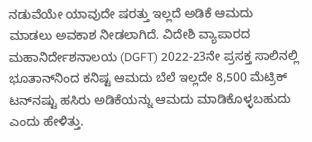ನಡುವೆಯೇ ಯಾವುದೇ ಷರತ್ತು ಇಲ್ಲದೆ ಅಡಿಕೆ ಆಮದು ಮಾಡಲು ಅವಕಾಶ ನೀಡಲಾಗಿದೆ. ವಿದೇಶಿ ವ್ಯಾಪಾರದ ಮಹಾನಿರ್ದೇಶನಾಲಯ (DGFT) 2022-23ನೇ ಪ್ರಸಕ್ತ ಸಾಲಿನಲ್ಲಿ ಭೂತಾನ್‌ನಿಂದ ಕನಿಷ್ಟ ಆಮದು ಬೆಲೆ ಇಲ್ಲದೇ 8,500 ಮೆಟ್ರಿಕ್ ಟನ್‌ನಷ್ಟು ಹಸಿರು ಅಡಿಕೆಯನ್ನು ಆಮದು ಮಾಡಿಕೊಳ್ಳಬಹುದು ಎಂದು ಹೇಳಿತ್ತು.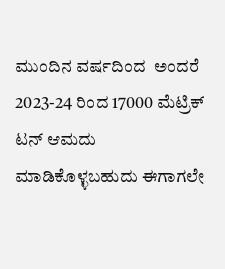ಮುಂದಿನ ವರ್ಷದಿಂದ  ಅಂದರೆ 2023-24 ರಿಂದ 17000 ಮೆಟ್ರಿಕ್ ಟನ್ ಆಮದು ಮಾಡಿಕೊಳ್ಳಬಹುದು ಈಗಾಗಲೇ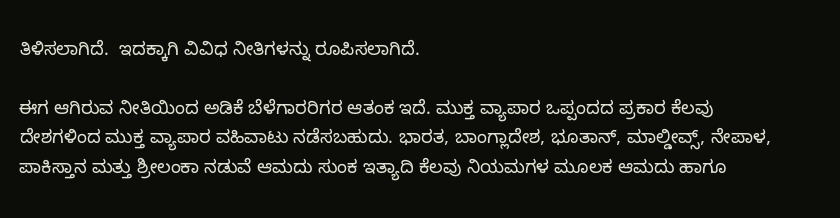ತಿಳಿಸಲಾಗಿದೆ.  ಇದಕ್ಕಾಗಿ ವಿವಿಧ ನೀತಿಗಳನ್ನು ರೂಪಿಸಲಾಗಿದೆ.

ಈಗ ಆಗಿರುವ ನೀತಿಯಿಂದ ಅಡಿಕೆ ಬೆಳೆಗಾರರಿಗರ ಆತಂಕ ಇದೆ. ಮುಕ್ತ ವ್ಯಾಪಾರ ಒಪ್ಪಂದದ ಪ್ರಕಾರ ಕೆಲವು ದೇಶಗಳಿಂದ ಮುಕ್ತ ವ್ಯಾಪಾರ ವಹಿವಾಟು ನಡೆಸಬಹುದು. ಭಾರತ, ಬಾಂಗ್ಲಾದೇಶ, ಭೂತಾನ್, ಮಾಲ್ಡೀವ್ಸ್, ನೇಪಾಳ, ಪಾಕಿಸ್ತಾನ ಮತ್ತು ಶ್ರೀಲಂಕಾ ನಡುವೆ ಆಮದು ಸುಂಕ ಇತ್ಯಾದಿ ಕೆಲವು ನಿಯಮಗಳ ಮೂಲಕ ಆಮದು ಹಾಗೂ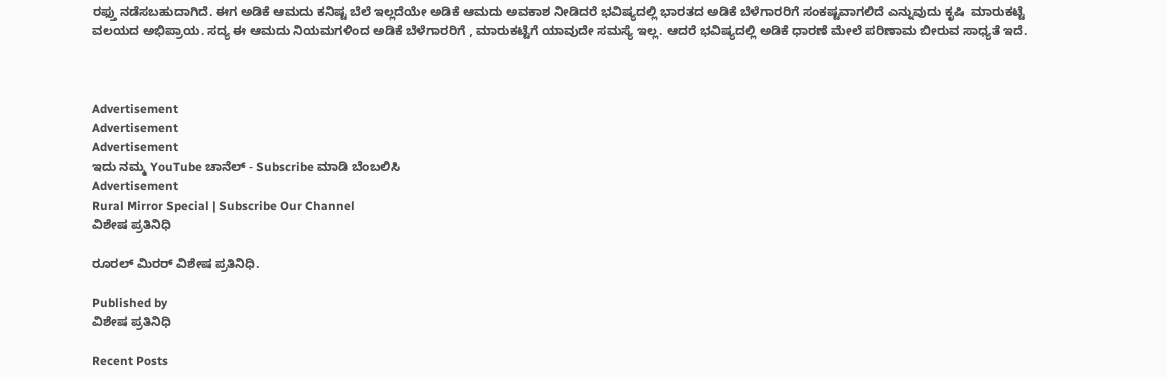ರಫ್ತು ನಡೆಸಬಹುದಾಗಿದೆ. ಈಗ ಅಡಿಕೆ ಆಮದು ಕನಿಷ್ಟ ಬೆಲೆ ಇಲ್ಲದೆಯೇ ಅಡಿಕೆ ಆಮದು ಅವಕಾಶ ನೀಡಿದರೆ ಭವಿಷ್ಯದಲ್ಲಿ ಭಾರತದ ಅಡಿಕೆ ಬೆಳೆಗಾರರಿಗೆ ಸಂಕಷ್ಟವಾಗಲಿದೆ ಎನ್ನುವುದು ಕೃಷಿ  ಮಾರುಕಟ್ಟೆ ವಲಯದ ಅಭಿಪ್ರಾಯ. ಸದ್ಯ ಈ ಆಮದು ನಿಯಮಗಳಿಂದ ಅಡಿಕೆ ಬೆಳೆಗಾರರಿಗೆ , ಮಾರುಕಟ್ಟೆಗೆ ಯಾವುದೇ ಸಮಸ್ಯೆ ಇಲ್ಲ. ಆದರೆ ಭವಿಷ್ಯದಲ್ಲಿ ಅಡಿಕೆ ಧಾರಣೆ ಮೇಲೆ ಪರಿಣಾಮ ಬೀರುವ ಸಾಧ್ಯತೆ ಇದೆ.



Advertisement
Advertisement
Advertisement
ಇದು ನಮ್ಮ YouTube ಚಾನೆಲ್ - Subscribe ಮಾಡಿ ಬೆಂಬಲಿಸಿ
Advertisement
Rural Mirror Special | Subscribe Our Channel
ವಿಶೇಷ ಪ್ರತಿನಿಧಿ

ರೂರಲ್‌ ಮಿರರ್‌ ವಿಶೇಷ ಪ್ರತಿನಿಧಿ.

Published by
ವಿಶೇಷ ಪ್ರತಿನಿಧಿ

Recent Posts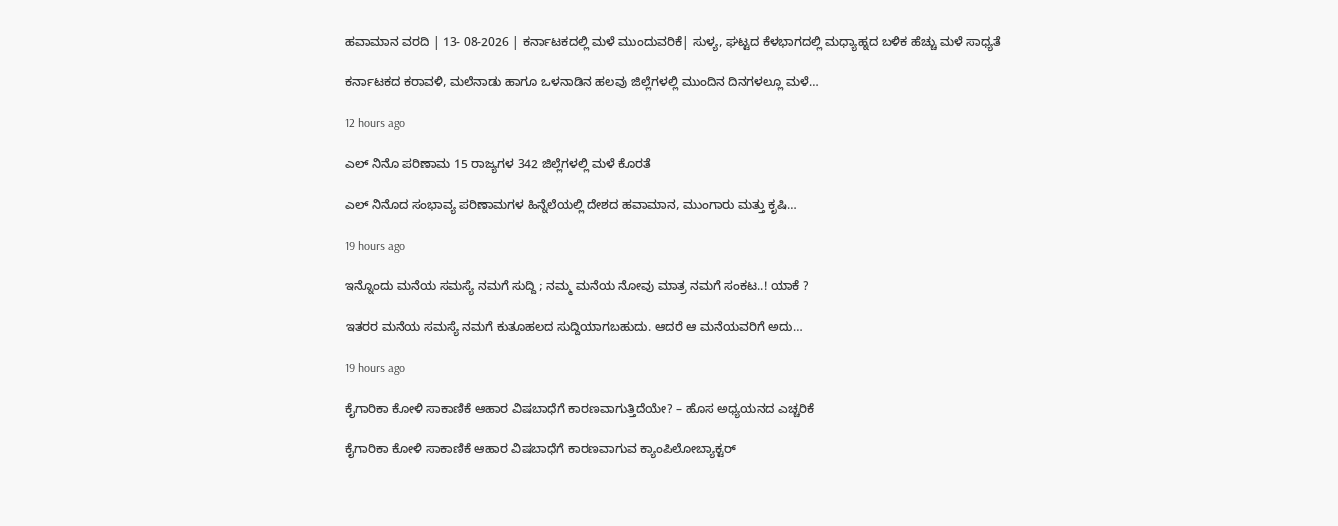ಹವಾಮಾನ ವರದಿ | 13- 08-2026 | ಕರ್ನಾಟಕದಲ್ಲಿ ಮಳೆ ಮುಂದುವರಿಕೆ| ಸುಳ್ಯ, ಘಟ್ಟದ ಕೆಳಭಾಗದಲ್ಲಿ ಮಧ್ಯಾಹ್ನದ ಬಳಿಕ ಹೆಚ್ಚು ಮಳೆ ಸಾಧ್ಯತೆ

ಕರ್ನಾಟಕದ ಕರಾವಳಿ, ಮಲೆನಾಡು ಹಾಗೂ ಒಳನಾಡಿನ ಹಲವು ಜಿಲ್ಲೆಗಳಲ್ಲಿ ಮುಂದಿನ ದಿನಗಳಲ್ಲೂ ಮಳೆ…

12 hours ago

ಎಲ್ ನಿನೊ ಪರಿಣಾಮ 15 ರಾಜ್ಯಗಳ 342 ಜಿಲ್ಲೆಗಳಲ್ಲಿ ಮಳೆ ಕೊರತೆ

ಎಲ್ ನಿನೊದ ಸಂಭಾವ್ಯ ಪರಿಣಾಮಗಳ ಹಿನ್ನೆಲೆಯಲ್ಲಿ ದೇಶದ ಹವಾಮಾನ, ಮುಂಗಾರು ಮತ್ತು ಕೃಷಿ…

19 hours ago

ಇನ್ನೊಂದು ಮನೆಯ ಸಮಸ್ಯೆ ನಮಗೆ ಸುದ್ದಿ ; ನಮ್ಮ ಮನೆಯ ನೋವು ಮಾತ್ರ ನಮಗೆ ಸಂಕಟ..! ಯಾಕೆ ?

ಇತರರ ಮನೆಯ ಸಮಸ್ಯೆ ನಮಗೆ ಕುತೂಹಲದ ಸುದ್ದಿಯಾಗಬಹುದು. ಆದರೆ ಆ ಮನೆಯವರಿಗೆ ಅದು…

19 hours ago

ಕೈಗಾರಿಕಾ ಕೋಳಿ ಸಾಕಾಣಿಕೆ ಆಹಾರ ವಿಷಬಾಧೆಗೆ ಕಾರಣವಾಗುತ್ತಿದೆಯೇ? – ಹೊಸ ಅಧ್ಯಯನದ ಎಚ್ಚರಿಕೆ

ಕೈಗಾರಿಕಾ ಕೋಳಿ ಸಾಕಾಣಿಕೆ ಆಹಾರ ವಿಷಬಾಧೆಗೆ ಕಾರಣವಾಗುವ ಕ್ಯಾಂಪಿಲೋಬ್ಯಾಕ್ಟರ್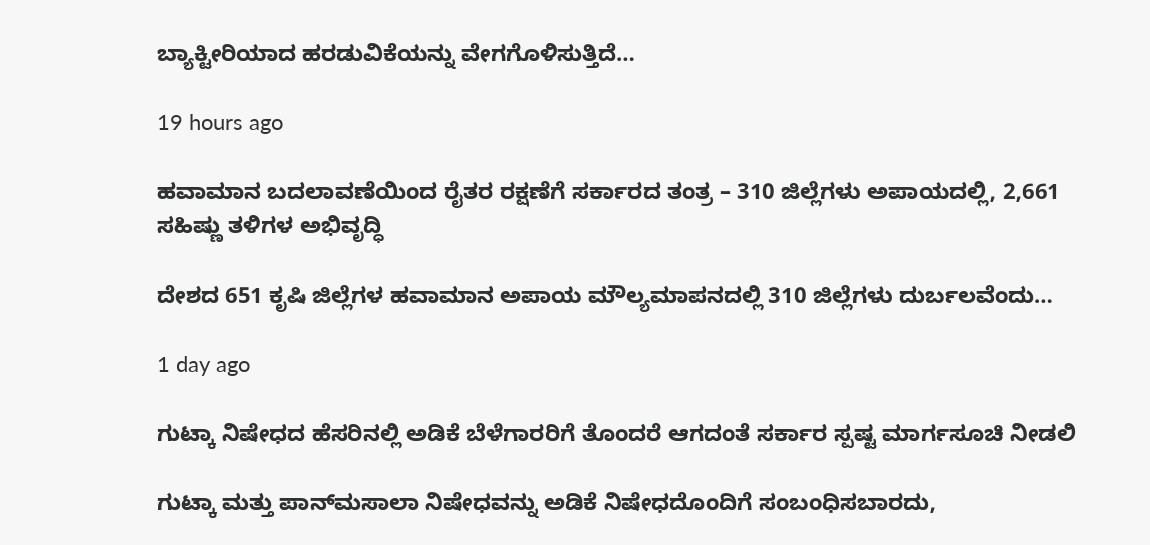ಬ್ಯಾಕ್ಟೀರಿಯಾದ ಹರಡುವಿಕೆಯನ್ನು ವೇಗಗೊಳಿಸುತ್ತಿದೆ…

19 hours ago

ಹವಾಮಾನ ಬದಲಾವಣೆಯಿಂದ ರೈತರ ರಕ್ಷಣೆಗೆ ಸರ್ಕಾರದ ತಂತ್ರ – 310 ಜಿಲ್ಲೆಗಳು ಅಪಾಯದಲ್ಲಿ, 2,661 ಸಹಿಷ್ಣು ತಳಿಗಳ ಅಭಿವೃದ್ಧಿ

ದೇಶದ 651 ಕೃಷಿ ಜಿಲ್ಲೆಗಳ ಹವಾಮಾನ ಅಪಾಯ ಮೌಲ್ಯಮಾಪನದಲ್ಲಿ 310 ಜಿಲ್ಲೆಗಳು ದುರ್ಬಲವೆಂದು…

1 day ago

ಗುಟ್ಕಾ ನಿಷೇಧದ ಹೆಸರಿನಲ್ಲಿ ಅಡಿಕೆ ಬೆಳೆಗಾರರಿಗೆ ತೊಂದರೆ ಆಗದಂತೆ ಸರ್ಕಾರ ಸ್ಪಷ್ಟ ಮಾರ್ಗಸೂಚಿ ನೀಡಲಿ

ಗುಟ್ಕಾ ಮತ್ತು ಪಾನ್‌ಮಸಾಲಾ ನಿಷೇಧವನ್ನು ಅಡಿಕೆ ನಿಷೇಧದೊಂದಿಗೆ ಸಂಬಂಧಿಸಬಾರದು,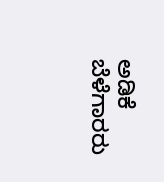ಅಡಿಕೆ ಬೆಳೆಗಾರರು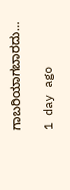ಗಾಬರಿಯಾಗಬಾರದು…

1 day ago